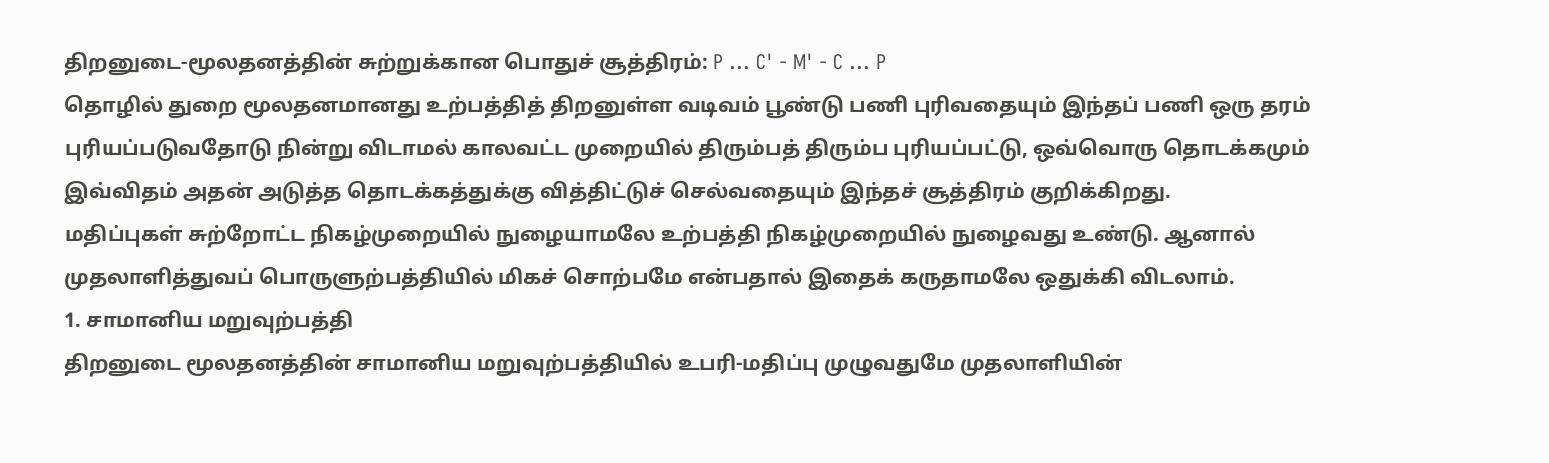திறனுடை-மூலதனத்தின் சுற்றுக்கான பொதுச் சூத்திரம்: P ... C' - M' - C ... P
தொழில் துறை மூலதனமானது உற்பத்தித் திறனுள்ள வடிவம் பூண்டு பணி புரிவதையும் இந்தப் பணி ஒரு தரம் புரியப்படுவதோடு நின்று விடாமல் காலவட்ட முறையில் திரும்பத் திரும்ப புரியப்பட்டு, ஒவ்வொரு தொடக்கமும் இவ்விதம் அதன் அடுத்த தொடக்கத்துக்கு வித்திட்டுச் செல்வதையும் இந்தச் சூத்திரம் குறிக்கிறது.
மதிப்புகள் சுற்றோட்ட நிகழ்முறையில் நுழையாமலே உற்பத்தி நிகழ்முறையில் நுழைவது உண்டு. ஆனால் முதலாளித்துவப் பொருளுற்பத்தியில் மிகச் சொற்பமே என்பதால் இதைக் கருதாமலே ஒதுக்கி விடலாம்.
1. சாமானிய மறுவுற்பத்தி
திறனுடை மூலதனத்தின் சாமானிய மறுவுற்பத்தியில் உபரி-மதிப்பு முழுவதுமே முதலாளியின்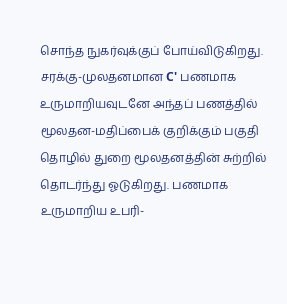சொந்த நுகர்வுக்குப் போய்விடுகிறது. சரக்கு-முலதனமான C' பணமாக உருமாறியவுடனே அந்தப் பணத்தில் மூலதன-மதிப்பைக் குறிக்கும் பகுதி தொழில் துறை மூலதனத்தின் சுற்றில் தொடர்ந்து ஓடுகிறது. பணமாக உருமாறிய உபரி-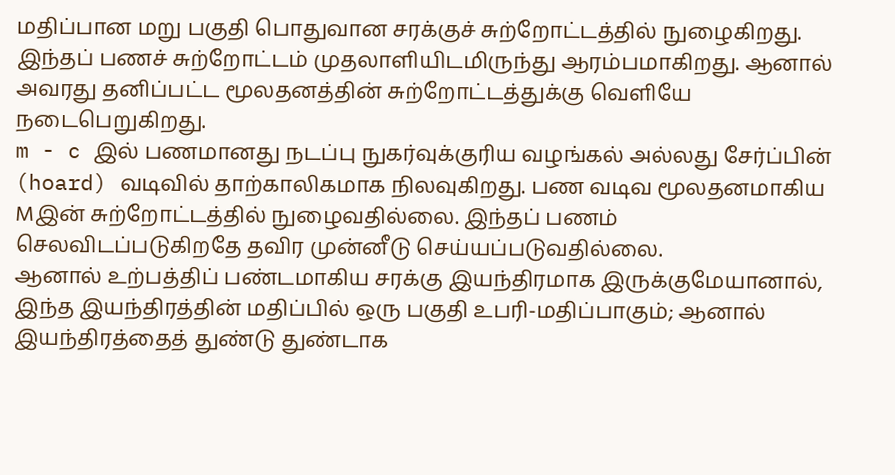மதிப்பான மறு பகுதி பொதுவான சரக்குச் சுற்றோட்டத்தில் நுழைகிறது. இந்தப் பணச் சுற்றோட்டம் முதலாளியிடமிருந்து ஆரம்பமாகிறது. ஆனால் அவரது தனிப்பட்ட மூலதனத்தின் சுற்றோட்டத்துக்கு வெளியே நடைபெறுகிறது.
m - c இல் பணமானது நடப்பு நுகர்வுக்குரிய வழங்கல் அல்லது சேர்ப்பின் (hoard) வடிவில் தாற்காலிகமாக நிலவுகிறது. பண வடிவ மூலதனமாகிய Mஇன் சுற்றோட்டத்தில் நுழைவதில்லை. இந்தப் பணம் செலவிடப்படுகிறதே தவிர முன்னீடு செய்யப்படுவதில்லை.
ஆனால் உற்பத்திப் பண்டமாகிய சரக்கு இயந்திரமாக இருக்குமேயானால், இந்த இயந்திரத்தின் மதிப்பில் ஒரு பகுதி உபரி-மதிப்பாகும்; ஆனால் இயந்திரத்தைத் துண்டு துண்டாக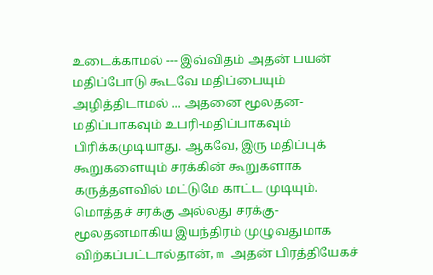உடைக்காமல் --- இவ்விதம் அதன் பயன் மதிப்போடு கூடவே மதிப்பையும் அழித்திடாமல் ... அதனை மூலதன-மதிப்பாகவும் உபரி-மதிப்பாகவும் பிரிக்கமுடியாது. ஆகவே, இரு மதிப்புக் கூறுகளையும் சரக்கின் கூறுகளாக கருத்தளவில் மட்டுமே காட்ட முடியும். மொத்தச் சரக்கு அல்லது சரக்கு-மூலதனமாகிய இயந்திரம் முழுவதுமாக விற்கப்பட்டால்தான், m அதன் பிரத்தியேகச்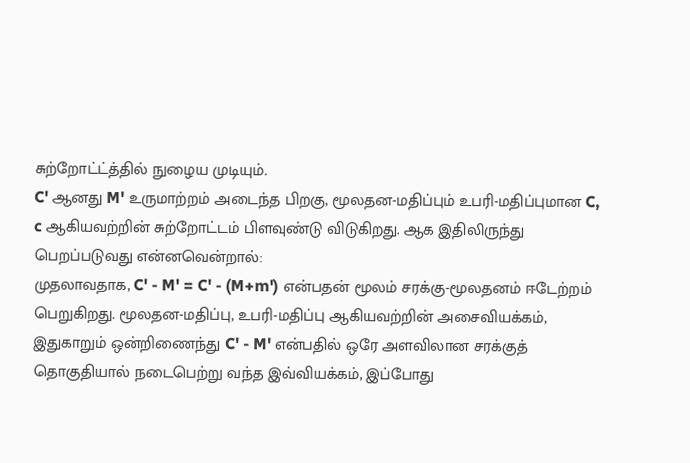சுற்றோட்ட்த்தில் நுழைய முடியும்.
C' ஆனது M' உருமாற்றம் அடைந்த பிறகு, மூலதன-மதிப்பும் உபரி-மதிப்புமான C, c ஆகியவற்றின் சுற்றோட்டம் பிளவுண்டு விடுகிறது. ஆக இதிலிருந்து பெறப்படுவது என்னவென்றால்:
முதலாவதாக, C' - M' = C' - (M+m') என்பதன் மூலம் சரக்கு-மூலதனம் ஈடேற்றம் பெறுகிறது. மூலதன-மதிப்பு, உபரி-மதிப்பு ஆகியவற்றின் அசைவியக்கம், இதுகாறும் ஒன்றிணைந்து C' - M' என்பதில் ஒரே அளவிலான சரக்குத் தொகுதியால் நடைபெற்று வந்த இவ்வியக்கம், இப்போது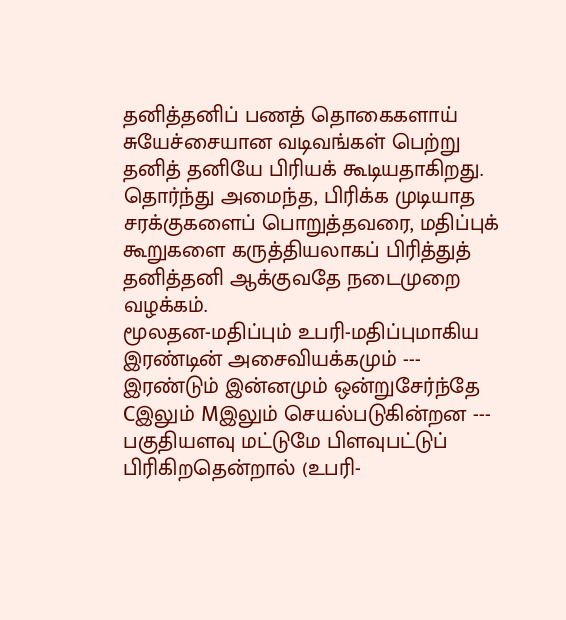தனித்தனிப் பணத் தொகைகளாய் சுயேச்சையான வடிவங்கள் பெற்று தனித் தனியே பிரியக் கூடியதாகிறது.
தொர்ந்து அமைந்த, பிரிக்க முடியாத சரக்குகளைப் பொறுத்தவரை, மதிப்புக் கூறுகளை கருத்தியலாகப் பிரித்துத் தனித்தனி ஆக்குவதே நடைமுறை வழக்கம்.
மூலதன-மதிப்பும் உபரி-மதிப்புமாகிய இரண்டின் அசைவியக்கமும் --- இரண்டும் இன்னமும் ஒன்றுசேர்ந்தே Cஇலும் Mஇலும் செயல்படுகின்றன --- பகுதியளவு மட்டுமே பிளவுபட்டுப் பிரிகிறதென்றால் (உபரி-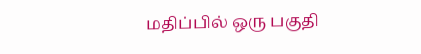மதிப்பில் ஒரு பகுதி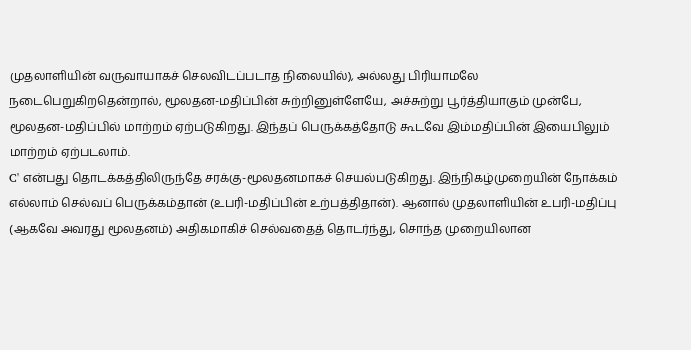முதலாளியின் வருவாயாகச் செலவிடப்படாத நிலையில்), அல்லது பிரியாமலே நடைபெறுகிறதென்றால், மூலதன-மதிப்பின் சுற்றினுள்ளேயே, அச்சுற்று பூர்த்தியாகும் முன்பே, மூலதன-மதிப்பில் மாற்றம் ஏற்படுகிறது. இந்தப் பெருக்கத்தோடு கூடவே இம்மதிப்பின் இயைபிலும் மாற்றம் ஏற்படலாம்.
C' என்பது தொடக்கத்திலிருந்தே சரக்கு-மூலதனமாகச் செயல்படுகிறது. இந்நிகழ்முறையின் நோக்கம் எல்லாம் செல்வப் பெருக்கம்தான் (உபரி-மதிப்பின் உற்பத்திதான்). ஆனால் முதலாளியின் உபரி-மதிப்பு (ஆகவே அவரது மூலதனம்) அதிகமாகிச் செல்வதைத் தொடர்ந்து, சொந்த முறையிலான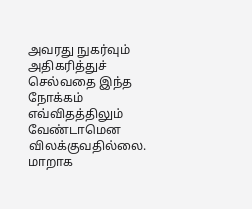அவரது நுகர்வும் அதிகரித்துச் செல்வதை இந்த நோக்கம் எவ்விதத்திலும் வேண்டாமென விலக்குவதில்லை. மாறாக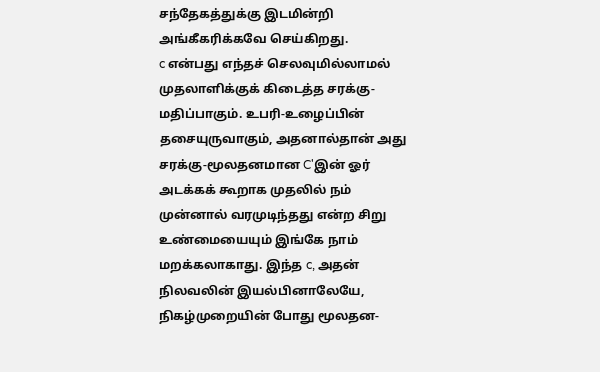சந்தேகத்துக்கு இடமின்றி அங்கீகரிக்கவே செய்கிறது.
c என்பது எந்தச் செலவுமில்லாமல் முதலாளிக்குக் கிடைத்த சரக்கு-மதிப்பாகும். உபரி-உழைப்பின் தசையுருவாகும், அதனால்தான் அது சரக்கு-மூலதனமான C'இன் ஓர் அடக்கக் கூறாக முதலில் நம் முன்னால் வரமுடிந்தது என்ற சிறு உண்மையையும் இங்கே நாம் மறக்கலாகாது. இந்த c, அதன் நிலவலின் இயல்பினாலேயே, நிகழ்முறையின் போது மூலதன-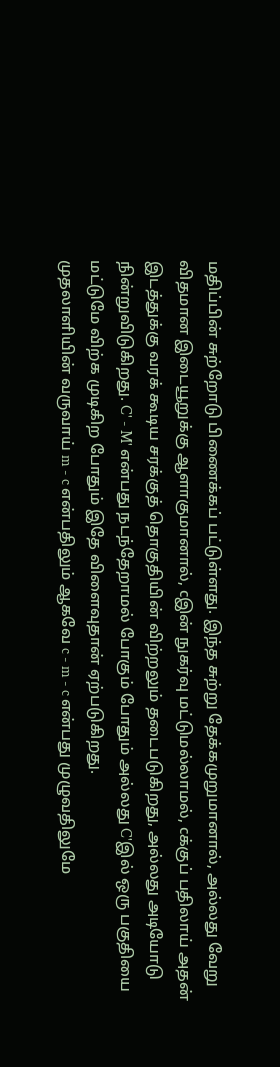மதிப்பின் சுற்றோடு பிணைக்கப் பட்டுள்ளது. இந்த சுற்று தேக்கமுறுமானால், அல்லது வேறு விதமான இடையூறுக்கு ஆளாகுமானால், cஇன் நுகர்வு மட்டுமல்லாமல், cக்குப் பதிலாய் அதன் இடத்துக்கு வரக் கூடிய சரக்குத் தொகுதியின் விற்றலும் தடைபடுகிறது, அல்லது அடியோடு நின்றுவிடுகிறது. C' - M' என்பது நடந்தேறாமல் போகும் போதும் அல்லது C'இல் ஒரு பகுதியை மட்டுமே விற்க முடிகிற போதும் இதே விளைவுதான் ஏற்படுகிறது.
முதலாளியின் வருவாய் m - c என்பதிலும் ஆகவே c - m - c என்பது முழுவதிலுமே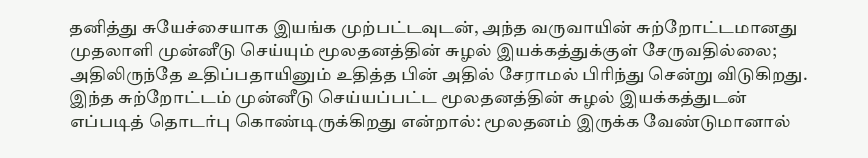தனித்து சுயேச்சையாக இயங்க முற்பட்டவுடன், அந்த வருவாயின் சுற்றோட்டமானது முதலாளி முன்னீடு செய்யும் மூலதனத்தின் சுழல் இயக்கத்துக்குள் சேருவதில்லை; அதிலிருந்தே உதிப்பதாயினும் உதித்த பின் அதில் சேராமல் பிரிந்து சென்று விடுகிறது. இந்த சுற்றோட்டம் முன்னீடு செய்யப்பட்ட மூலதனத்தின் சுழல் இயக்கத்துடன் எப்படித் தொடர்பு கொண்டிருக்கிறது என்றால்: மூலதனம் இருக்க வேண்டுமானால்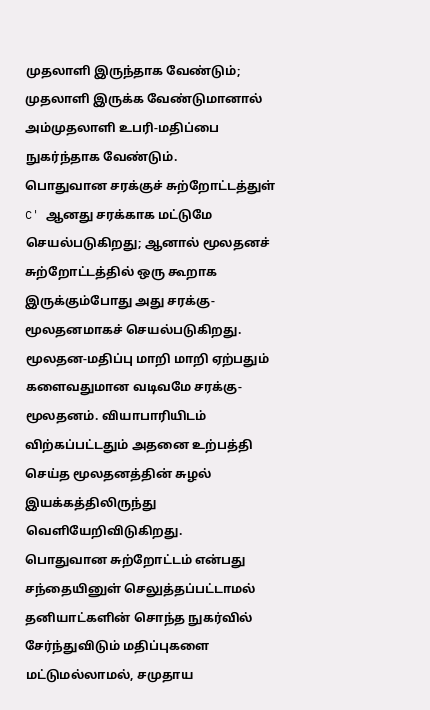முதலாளி இருந்தாக வேண்டும்; முதலாளி இருக்க வேண்டுமானால் அம்முதலாளி உபரி-மதிப்பை நுகர்ந்தாக வேண்டும்.
பொதுவான சரக்குச் சுற்றோட்டத்துள் C' ஆனது சரக்காக மட்டுமே செயல்படுகிறது; ஆனால் மூலதனச் சுற்றோட்டத்தில் ஒரு கூறாக இருக்கும்போது அது சரக்கு-மூலதனமாகச் செயல்படுகிறது. மூலதன-மதிப்பு மாறி மாறி ஏற்பதும் களைவதுமான வடிவமே சரக்கு-மூலதனம். வியாபாரியிடம் விற்கப்பட்டதும் அதனை உற்பத்தி செய்த மூலதனத்தின் சுழல் இயக்கத்திலிருந்து வெளியேறிவிடுகிறது.
பொதுவான சுற்றோட்டம் என்பது சந்தையினுள் செலுத்தப்பட்டாமல் தனியாட்களின் சொந்த நுகர்வில் சேர்ந்துவிடும் மதிப்புகளை மட்டுமல்லாமல், சமுதாய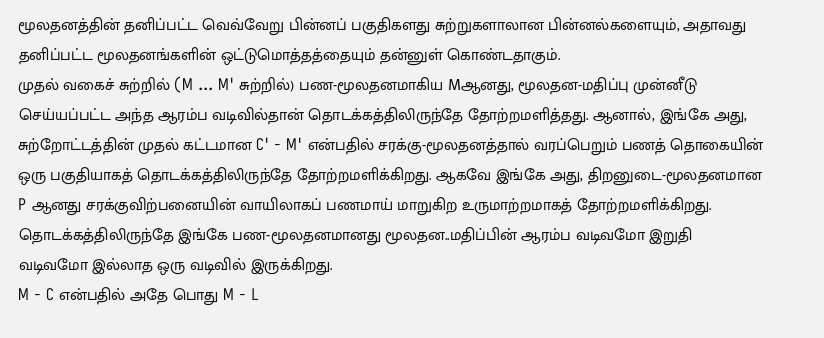மூலதனத்தின் தனிப்பட்ட வெவ்வேறு பின்னப் பகுதிகளது சுற்றுகளாலான பின்னல்களையும், அதாவது தனிப்பட்ட மூலதனங்களின் ஒட்டுமொத்தத்தையும் தன்னுள் கொண்டதாகும்.
முதல் வகைச் சுற்றில் (M ... M' சுற்றில்) பண-மூலதனமாகிய Mஆனது, மூலதன-மதிப்பு முன்னீடு செய்யப்பட்ட அந்த ஆரம்ப வடிவில்தான் தொடக்கத்திலிருந்தே தோற்றமளித்தது. ஆனால், இங்கே அது, சுற்றோட்டத்தின் முதல் கட்டமான C' - M' என்பதில் சரக்கு-மூலதனத்தால் வரப்பெறும் பணத் தொகையின் ஒரு பகுதியாகத் தொடக்கத்திலிருந்தே தோற்றமளிக்கிறது. ஆகவே இங்கே அது, திறனுடை-மூலதனமான P ஆனது சரக்குவிற்பனையின் வாயிலாகப் பணமாய் மாறுகிற உருமாற்றமாகத் தோற்றமளிக்கிறது. தொடக்கத்திலிருந்தே இங்கே பண-மூலதனமானது மூலதன..மதிப்பின் ஆரம்ப வடிவமோ இறுதி வடிவமோ இல்லாத ஒரு வடிவில் இருக்கிறது.
M - C என்பதில் அதே பொது M - L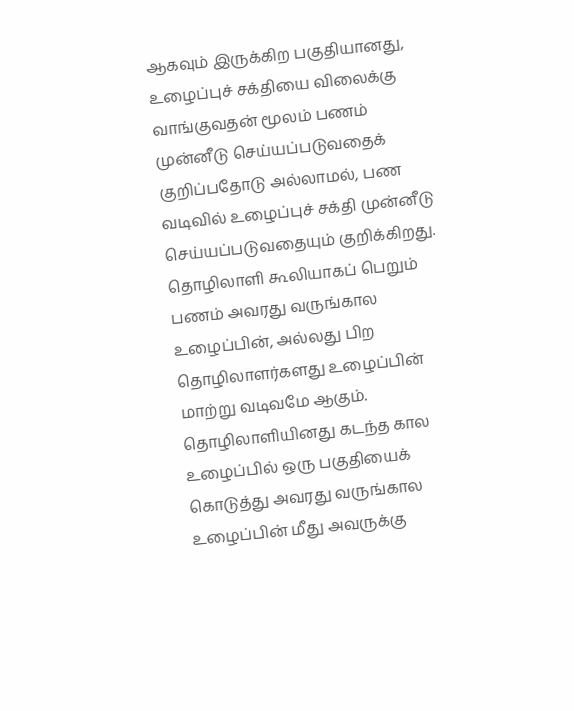ஆகவும் இருக்கிற பகுதியானது, உழைப்புச் சக்தியை விலைக்கு வாங்குவதன் மூலம் பணம் முன்னீடு செய்யப்படுவதைக் குறிப்பதோடு அல்லாமல், பண வடிவில் உழைப்புச் சக்தி முன்னீடு செய்யப்படுவதையும் குறிக்கிறது.
தொழிலாளி கூலியாகப் பெறும் பணம் அவரது வருங்கால உழைப்பின், அல்லது பிற தொழிலாளர்களது உழைப்பின் மாற்று வடிவமே ஆகும். தொழிலாளியினது கடந்த கால உழைப்பில் ஒரு பகுதியைக் கொடுத்து அவரது வருங்கால உழைப்பின் மீது அவருக்கு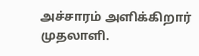அச்சாரம் அளிக்கிறார் முதலாளி.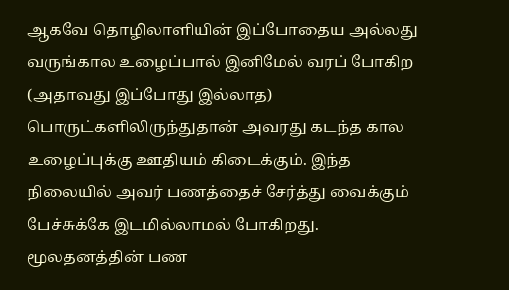ஆகவே தொழிலாளியின் இப்போதைய அல்லது வருங்கால உழைப்பால் இனிமேல் வரப் போகிற (அதாவது இப்போது இல்லாத) பொருட்களிலிருந்துதான் அவரது கடந்த கால உழைப்புக்கு ஊதியம் கிடைக்கும். இந்த நிலையில் அவர் பணத்தைச் சேர்த்து வைக்கும் பேச்சுக்கே இடமில்லாமல் போகிறது.
மூலதனத்தின் பண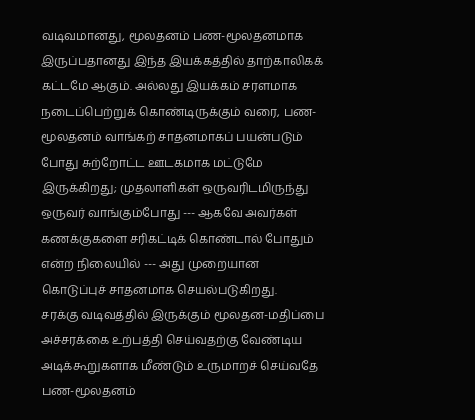வடிவமானது, மூலதனம் பண-மூலதனமாக இருப்பதானது இந்த இயக்கத்தில் தாற்காலிகக் கட்டமே ஆகும். அல்லது இயக்கம் சரளமாக நடைப்பெற்றுக் கொண்டிருக்கும் வரை, பண-மூலதனம் வாங்கற் சாதனமாகப் பயன்படும் போது சுற்றோட்ட ஊடகமாக மட்டுமே இருக்கிறது; முதலாளிகள் ஒருவரிடமிருந்து ஒருவர் வாங்கும்போது --- ஆகவே அவர்கள் கணக்குகளை சரிகட்டிக் கொண்டால் போதும் என்ற நிலையில் --- அது முறையான கொடுப்புச் சாதனமாக செயல்படுகிறது.
சரக்கு வடிவத்தில் இருக்கும் மூலதன-மதிப்பை அச்சரக்கை உற்பத்தி செய்வதற்கு வேண்டிய அடிக்கூறுகளாக மீண்டும் உருமாறச் செய்வதே பண-மூலதனம்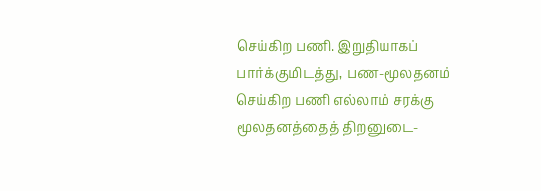செய்கிற பணி. இறுதியாகப் பார்க்குமிடத்து, பண-மூலதனம் செய்கிற பணி எல்லாம் சரக்கு மூலதனத்தைத் திறனுடை-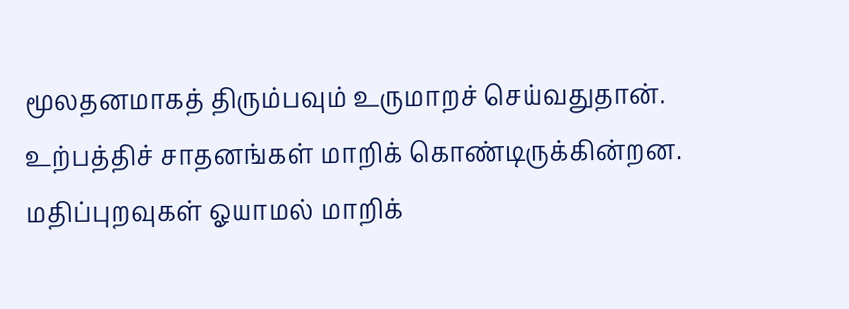மூலதனமாகத் திரும்பவும் உருமாறச் செய்வதுதான்.
உற்பத்திச் சாதனங்கள் மாறிக் கொண்டிருக்கின்றன. மதிப்புறவுகள் ஓயாமல் மாறிக்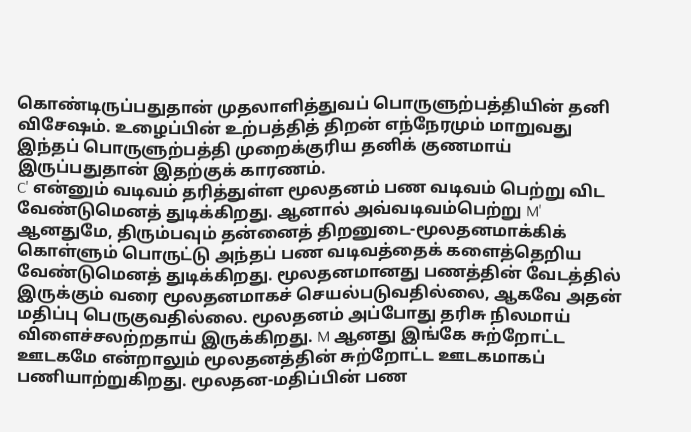கொண்டிருப்பதுதான் முதலாளித்துவப் பொருளுற்பத்தியின் தனி விசேஷம். உழைப்பின் உற்பத்தித் திறன் எந்நேரமும் மாறுவது இந்தப் பொருளுற்பத்தி முறைக்குரிய தனிக் குணமாய் இருப்பதுதான் இதற்குக் காரணம்.
C' என்னும் வடிவம் தரித்துள்ள மூலதனம் பண வடிவம் பெற்று விட வேண்டுமெனத் துடிக்கிறது. ஆனால் அவ்வடிவம்பெற்று M' ஆனதுமே, திரும்பவும் தன்னைத் திறனுடை-மூலதனமாக்கிக் கொள்ளும் பொருட்டு அந்தப் பண வடிவத்தைக் களைத்தெறிய வேண்டுமெனத் துடிக்கிறது. மூலதனமானது பணத்தின் வேடத்தில் இருக்கும் வரை மூலதனமாகச் செயல்படுவதில்லை, ஆகவே அதன் மதிப்பு பெருகுவதில்லை. மூலதனம் அப்போது தரிசு நிலமாய் விளைச்சலற்றதாய் இருக்கிறது. M ஆனது இங்கே சுற்றோட்ட ஊடகமே என்றாலும் மூலதனத்தின் சுற்றோட்ட ஊடகமாகப் பணியாற்றுகிறது. மூலதன-மதிப்பின் பண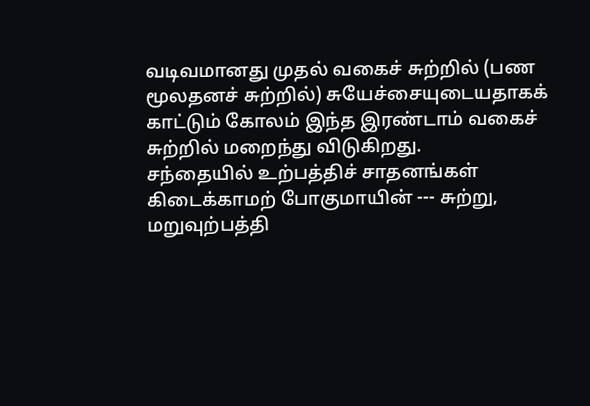வடிவமானது முதல் வகைச் சுற்றில் (பண மூலதனச் சுற்றில்) சுயேச்சையுடையதாகக் காட்டும் கோலம் இந்த இரண்டாம் வகைச் சுற்றில் மறைந்து விடுகிறது.
சந்தையில் உற்பத்திச் சாதனங்கள் கிடைக்காமற் போகுமாயின் --- சுற்று, மறுவுற்பத்தி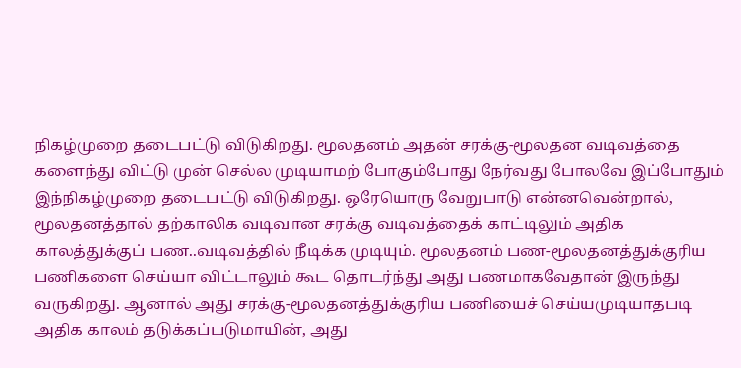நிகழ்முறை தடைபட்டு விடுகிறது. மூலதனம் அதன் சரக்கு-மூலதன வடிவத்தை களைந்து விட்டு முன் செல்ல முடியாமற் போகும்போது நேர்வது போலவே இப்போதும் இந்நிகழ்முறை தடைபட்டு விடுகிறது. ஒரேயொரு வேறுபாடு என்னவென்றால், மூலதனத்தால் தற்காலிக வடிவான சரக்கு வடிவத்தைக் காட்டிலும் அதிக காலத்துக்குப் பண..வடிவத்தில் நீடிக்க முடியும். மூலதனம் பண-மூலதனத்துக்குரிய பணிகளை செய்யா விட்டாலும் கூட தொடர்ந்து அது பணமாகவேதான் இருந்து வருகிறது. ஆனால் அது சரக்கு-மூலதனத்துக்குரிய பணியைச் செய்யமுடியாதபடி அதிக காலம் தடுக்கப்படுமாயின், அது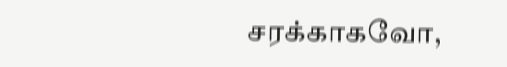சரக்காகவோ,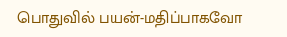பொதுவில் பயன்-மதிப்பாகவோ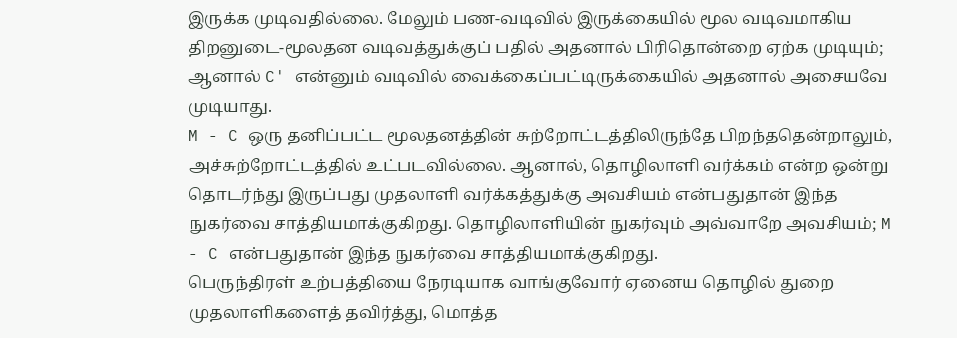இருக்க முடிவதில்லை. மேலும் பண-வடிவில் இருக்கையில் மூல வடிவமாகிய திறனுடை-மூலதன வடிவத்துக்குப் பதில் அதனால் பிரிதொன்றை ஏற்க முடியும்; ஆனால் C' என்னும் வடிவில் வைக்கைப்பட்டிருக்கையில் அதனால் அசையவே முடியாது.
M - C ஒரு தனிப்பட்ட மூலதனத்தின் சுற்றோட்டத்திலிருந்தே பிறந்ததென்றாலும், அச்சுற்றோட்டத்தில் உட்படவில்லை. ஆனால், தொழிலாளி வர்க்கம் என்ற ஒன்று தொடர்ந்து இருப்பது முதலாளி வர்க்கத்துக்கு அவசியம் என்பதுதான் இந்த நுகர்வை சாத்தியமாக்குகிறது. தொழிலாளியின் நுகர்வும் அவ்வாறே அவசியம்; M - C என்பதுதான் இந்த நுகர்வை சாத்தியமாக்குகிறது.
பெருந்திரள் உற்பத்தியை நேரடியாக வாங்குவோர் ஏனைய தொழில் துறை முதலாளிகளைத் தவிர்த்து, மொத்த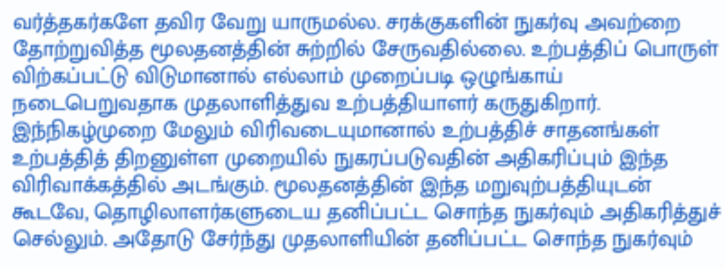வர்த்தகர்களே தவிர வேறு யாருமல்ல. சரக்குகளின் நுகர்வு அவற்றை தோற்றுவித்த மூலதனத்தின் சுற்றில் சேருவதில்லை. உற்பத்திப் பொருள் விற்கப்பட்டு விடுமானால் எல்லாம் முறைப்படி ஒழுங்காய் நடைபெறுவதாக முதலாளித்துவ உற்பத்தியாளர் கருதுகிறார்.
இந்நிகழ்முறை மேலும் விரிவடையுமானால் உற்பத்திச் சாதனங்கள் உற்பத்தித் திறனுள்ள முறையில் நுகரப்படுவதின் அதிகரிப்பும் இந்த விரிவாக்கத்தில் அடங்கும். மூலதனத்தின் இந்த மறுவுற்பத்தியுடன் கூடவே, தொழிலாளர்களுடைய தனிப்பட்ட சொந்த நுகர்வும் அதிகரித்துச் செல்லும். அதோடு சேர்ந்து முதலாளியின் தனிப்பட்ட சொந்த நுகர்வும்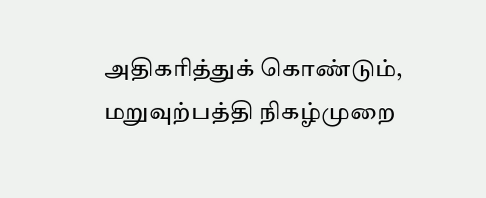அதிகரித்துக் கொண்டும், மறுவுற்பத்தி நிகழ்முறை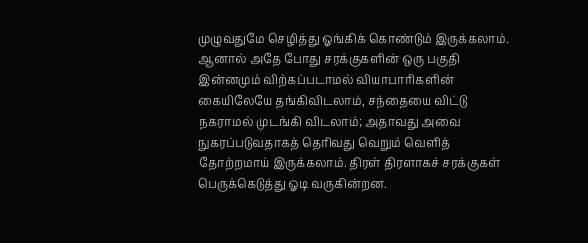முழுவதுமே செழித்து ஓங்கிக் கொண்டும் இருக்கலாம்.
ஆனால் அதே போது சரக்குகளின் ஒரு பகுதி இன்னமும் விற்கப்படாமல் வியாபாரிகளின் கையிலேயே தங்கிவிடலாம், சந்தையை விட்டு நகராமல் முடங்கி விடலாம்; அதாவது அவை நுகரப்படுவதாகத் தெரிவது வெறும் வெளித் தோற்றமாய் இருக்கலாம். திரள் திரளாகச் சரக்குகள் பெருக்கெடுத்து ஓடி வருகின்றன.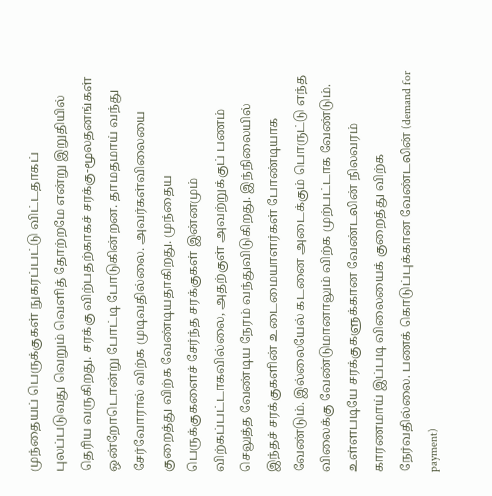முந்தையப் பெருக்குகள் நுகரப்பட்டு விட்டதாகப் புலப்படுவது வெறும் வெளித் தோற்றமே என்று இறுதியில் தெரிய வருகிறது. சரக்கு விற்பதற்காகச் சரக்கு-மூலதனங்கள் ஒன்றோடொன்று போட்டி போடுகின்றன. தாமதமாய் வந்து சேர்வோரால் விற்க முடிவதில்லை. அவர்கள்விலையை குறைத்து விற்க வேண்டியதாகிறது. முந்தைய பெருக்குகளைச் சேர்ந்த சரக்குகள் இன்னமும் விற்கப்பட்டாகவில்லை, அதற்குள் அவற்றுக்குப் பணம் செலுத்த வேண்டிய நேரம் வந்துவிடுகிறது. இந்நிலையில் இந்தச் சரக்குகளின் உடைமையாளர்கள் போண்டியாக வேண்டும். இல்லையேல் கடனை அடைக்கும் பொருட்டு எந்த விலைக்கு வேண்டுமானாலும் விற்க முற்பட்டாக வேண்டும். உள்ளபடியே சரக்குகளுக்கான வேண்டலின் நிலவரம் காரணமாய் இப்படி விலையைக் குறைத்து விற்க நேர்வதில்லை. பணக் கொடுப்புக்கான வேண்டலின் (demand for payment)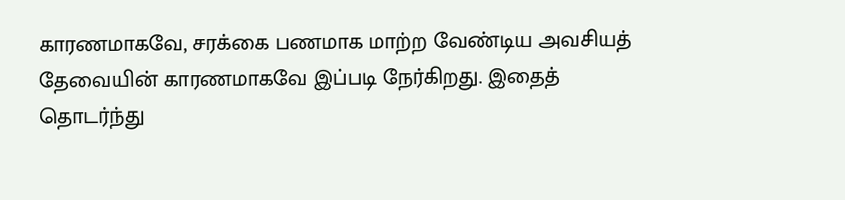காரணமாகவே, சரக்கை பணமாக மாற்ற வேண்டிய அவசியத் தேவையின் காரணமாகவே இப்படி நேர்கிறது. இதைத் தொடர்ந்து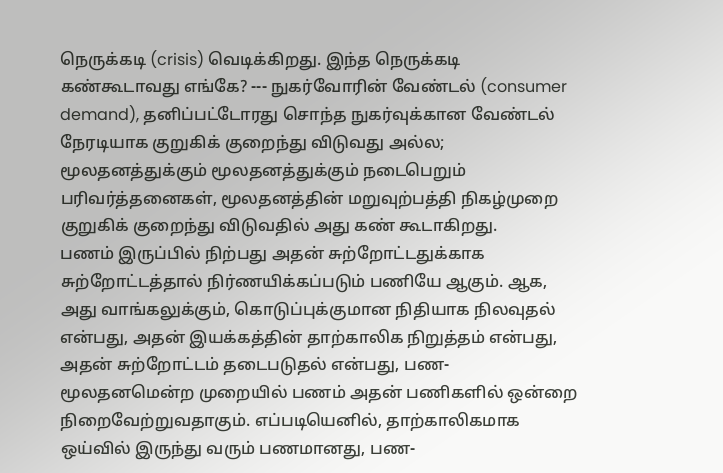நெருக்கடி (crisis) வெடிக்கிறது. இந்த நெருக்கடி கண்கூடாவது எங்கே? --- நுகர்வோரின் வேண்டல் (consumer demand), தனிப்பட்டோரது சொந்த நுகர்வுக்கான வேண்டல் நேரடியாக குறுகிக் குறைந்து விடுவது அல்ல; மூலதனத்துக்கும் மூலதனத்துக்கும் நடைபெறும் பரிவர்த்தனைகள், மூலதனத்தின் மறுவுற்பத்தி நிகழ்முறை குறுகிக் குறைந்து விடுவதில் அது கண் கூடாகிறது.
பணம் இருப்பில் நிற்பது அதன் சுற்றோட்டதுக்காக சுற்றோட்டத்தால் நிர்ணயிக்கப்படும் பணியே ஆகும். ஆக, அது வாங்கலுக்கும், கொடுப்புக்குமான நிதியாக நிலவுதல் என்பது, அதன் இயக்கத்தின் தாற்காலிக நிறுத்தம் என்பது, அதன் சுற்றோட்டம் தடைபடுதல் என்பது, பண-மூலதனமென்ற முறையில் பணம் அதன் பணிகளில் ஒன்றை நிறைவேற்றுவதாகும். எப்படியெனில், தாற்காலிகமாக ஒய்வில் இருந்து வரும் பணமானது, பண-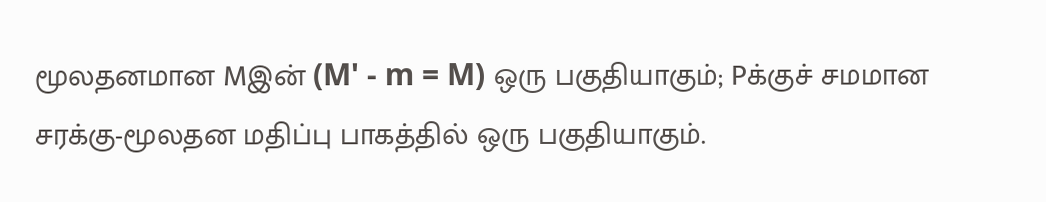மூலதனமான Mஇன் (M' - m = M) ஒரு பகுதியாகும்; Pக்குச் சமமான சரக்கு-மூலதன மதிப்பு பாகத்தில் ஒரு பகுதியாகும்.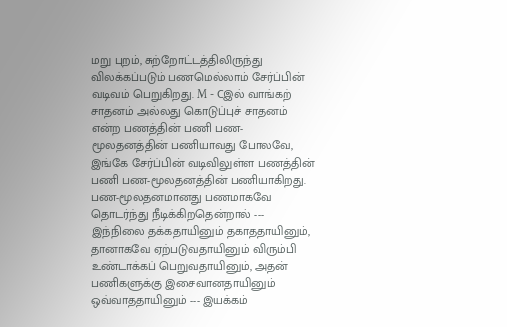மறு புறம், சுற்றோட்டத்திலிருந்து விலக்கப்படும் பணமெல்லாம் சேர்ப்பின் வடிவம் பெறுகிறது. M - Cஇல் வாங்கற் சாதனம் அல்லது கொடுப்புச் சாதனம் என்ற பணத்தின் பணி பண-மூலதனத்தின் பணியாவது போலவே, இங்கே சேர்ப்பின் வடிவிலுள்ள பணத்தின் பணி பண-மூலதனத்தின் பணியாகிறது.
பண-மூலதனமானது பணமாகவே தொடர்ந்து நீடிக்கிறதென்றால் --- இந்நிலை தக்கதாயினும் தகாததாயினும், தானாகவே ஏற்படுவதாயினும் விரும்பி உண்டாக்கப் பெறுவதாயினும், அதன் பணிகளுக்கு இசைவானதாயினும் ஒவ்வாததாயினும் --- இயக்கம்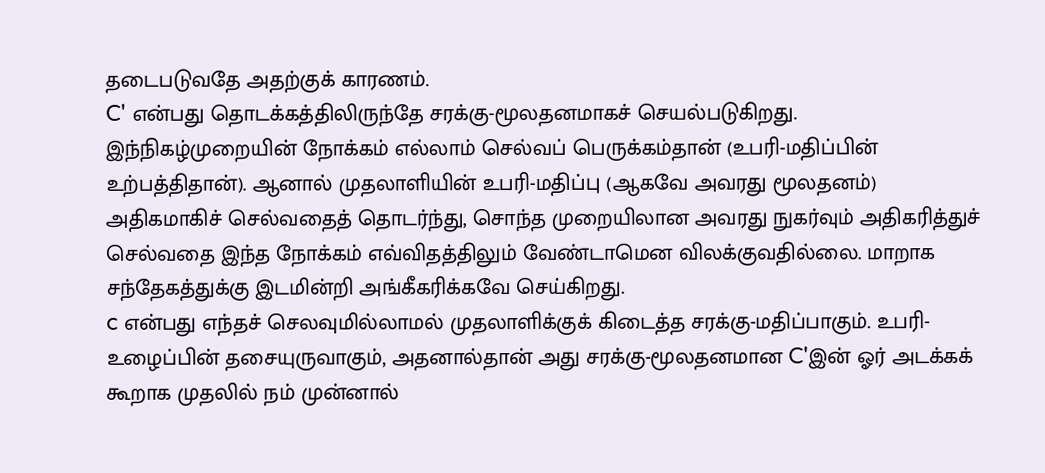தடைபடுவதே அதற்குக் காரணம்.
C' என்பது தொடக்கத்திலிருந்தே சரக்கு-மூலதனமாகச் செயல்படுகிறது. இந்நிகழ்முறையின் நோக்கம் எல்லாம் செல்வப் பெருக்கம்தான் (உபரி-மதிப்பின் உற்பத்திதான்). ஆனால் முதலாளியின் உபரி-மதிப்பு (ஆகவே அவரது மூலதனம்) அதிகமாகிச் செல்வதைத் தொடர்ந்து, சொந்த முறையிலான அவரது நுகர்வும் அதிகரித்துச் செல்வதை இந்த நோக்கம் எவ்விதத்திலும் வேண்டாமென விலக்குவதில்லை. மாறாக சந்தேகத்துக்கு இடமின்றி அங்கீகரிக்கவே செய்கிறது.
c என்பது எந்தச் செலவுமில்லாமல் முதலாளிக்குக் கிடைத்த சரக்கு-மதிப்பாகும். உபரி-உழைப்பின் தசையுருவாகும், அதனால்தான் அது சரக்கு-மூலதனமான C'இன் ஓர் அடக்கக் கூறாக முதலில் நம் முன்னால்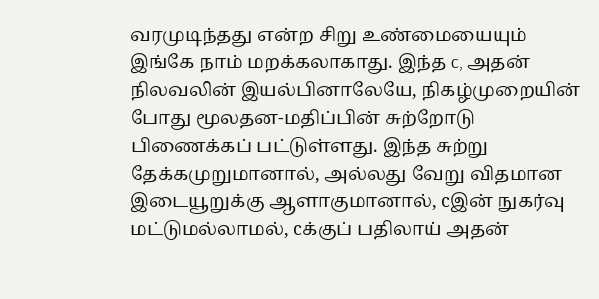வரமுடிந்தது என்ற சிறு உண்மையையும் இங்கே நாம் மறக்கலாகாது. இந்த c, அதன் நிலவலின் இயல்பினாலேயே, நிகழ்முறையின் போது மூலதன-மதிப்பின் சுற்றோடு பிணைக்கப் பட்டுள்ளது. இந்த சுற்று தேக்கமுறுமானால், அல்லது வேறு விதமான இடையூறுக்கு ஆளாகுமானால், cஇன் நுகர்வு மட்டுமல்லாமல், cக்குப் பதிலாய் அதன்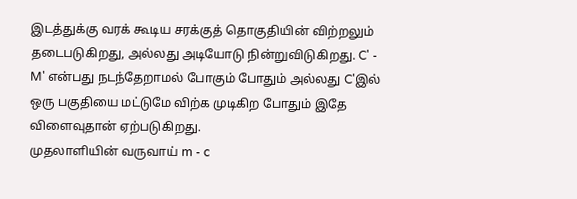இடத்துக்கு வரக் கூடிய சரக்குத் தொகுதியின் விற்றலும் தடைபடுகிறது, அல்லது அடியோடு நின்றுவிடுகிறது. C' - M' என்பது நடந்தேறாமல் போகும் போதும் அல்லது C'இல் ஒரு பகுதியை மட்டுமே விற்க முடிகிற போதும் இதே விளைவுதான் ஏற்படுகிறது.
முதலாளியின் வருவாய் m - c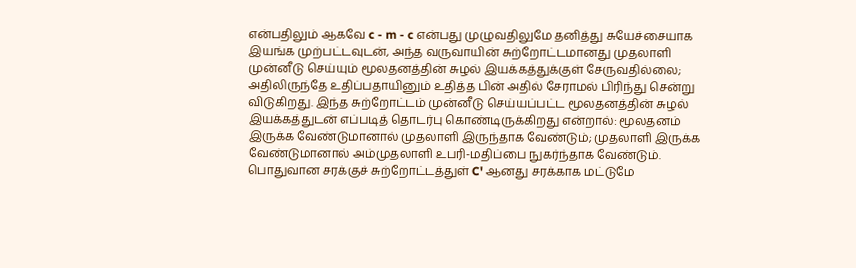என்பதிலும் ஆகவே c - m - c என்பது முழுவதிலுமே தனித்து சுயேச்சையாக இயங்க முற்பட்டவுடன், அந்த வருவாயின் சுற்றோட்டமானது முதலாளி முன்னீடு செய்யும் மூலதனத்தின் சுழல் இயக்கத்துக்குள் சேருவதில்லை; அதிலிருந்தே உதிப்பதாயினும் உதித்த பின் அதில் சேராமல் பிரிந்து சென்று விடுகிறது. இந்த சுற்றோட்டம் முன்னீடு செய்யப்பட்ட மூலதனத்தின் சுழல் இயக்கத்துடன் எப்படித் தொடர்பு கொண்டிருக்கிறது என்றால்: மூலதனம் இருக்க வேண்டுமானால் முதலாளி இருந்தாக வேண்டும்; முதலாளி இருக்க வேண்டுமானால் அம்முதலாளி உபரி-மதிப்பை நுகர்ந்தாக வேண்டும்.
பொதுவான சரக்குச் சுற்றோட்டத்துள் C' ஆனது சரக்காக மட்டுமே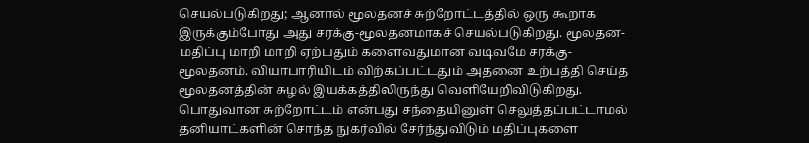செயல்படுகிறது; ஆனால் மூலதனச் சுற்றோட்டத்தில் ஒரு கூறாக இருக்கும்போது அது சரக்கு-மூலதனமாகச் செயல்படுகிறது. மூலதன-மதிப்பு மாறி மாறி ஏற்பதும் களைவதுமான வடிவமே சரக்கு-மூலதனம். வியாபாரியிடம் விற்கப்பட்டதும் அதனை உற்பத்தி செய்த மூலதனத்தின் சுழல் இயக்கத்திலிருந்து வெளியேறிவிடுகிறது.
பொதுவான சுற்றோட்டம் என்பது சந்தையினுள் செலுத்தப்பட்டாமல் தனியாட்களின் சொந்த நுகர்வில் சேர்ந்துவிடும் மதிப்புகளை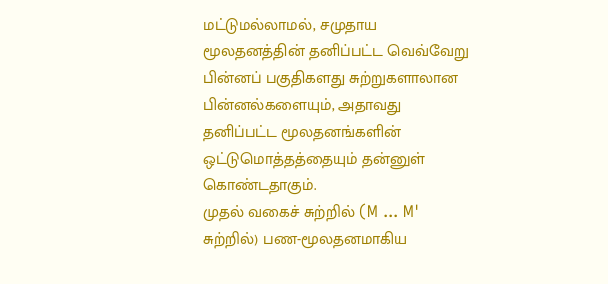மட்டுமல்லாமல், சமுதாய மூலதனத்தின் தனிப்பட்ட வெவ்வேறு பின்னப் பகுதிகளது சுற்றுகளாலான பின்னல்களையும், அதாவது தனிப்பட்ட மூலதனங்களின் ஒட்டுமொத்தத்தையும் தன்னுள் கொண்டதாகும்.
முதல் வகைச் சுற்றில் (M ... M' சுற்றில்) பண-மூலதனமாகிய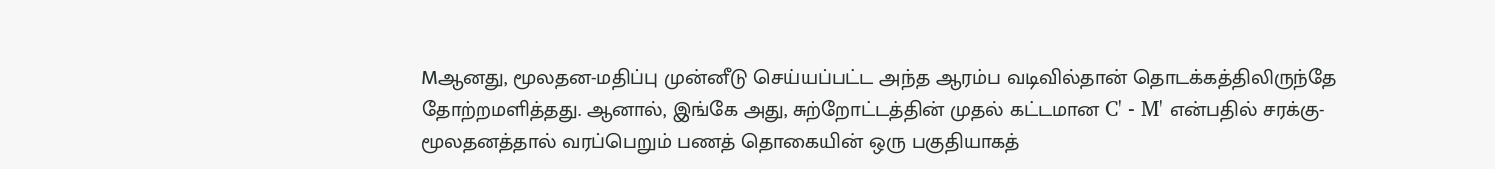Mஆனது, மூலதன-மதிப்பு முன்னீடு செய்யப்பட்ட அந்த ஆரம்ப வடிவில்தான் தொடக்கத்திலிருந்தே தோற்றமளித்தது. ஆனால், இங்கே அது, சுற்றோட்டத்தின் முதல் கட்டமான C' - M' என்பதில் சரக்கு-மூலதனத்தால் வரப்பெறும் பணத் தொகையின் ஒரு பகுதியாகத்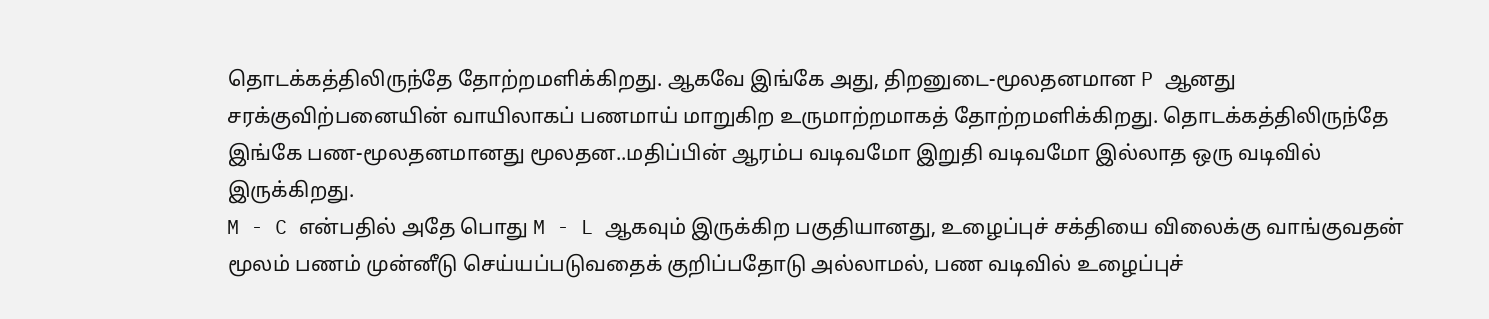தொடக்கத்திலிருந்தே தோற்றமளிக்கிறது. ஆகவே இங்கே அது, திறனுடை-மூலதனமான P ஆனது சரக்குவிற்பனையின் வாயிலாகப் பணமாய் மாறுகிற உருமாற்றமாகத் தோற்றமளிக்கிறது. தொடக்கத்திலிருந்தே இங்கே பண-மூலதனமானது மூலதன..மதிப்பின் ஆரம்ப வடிவமோ இறுதி வடிவமோ இல்லாத ஒரு வடிவில் இருக்கிறது.
M - C என்பதில் அதே பொது M - L ஆகவும் இருக்கிற பகுதியானது, உழைப்புச் சக்தியை விலைக்கு வாங்குவதன் மூலம் பணம் முன்னீடு செய்யப்படுவதைக் குறிப்பதோடு அல்லாமல், பண வடிவில் உழைப்புச்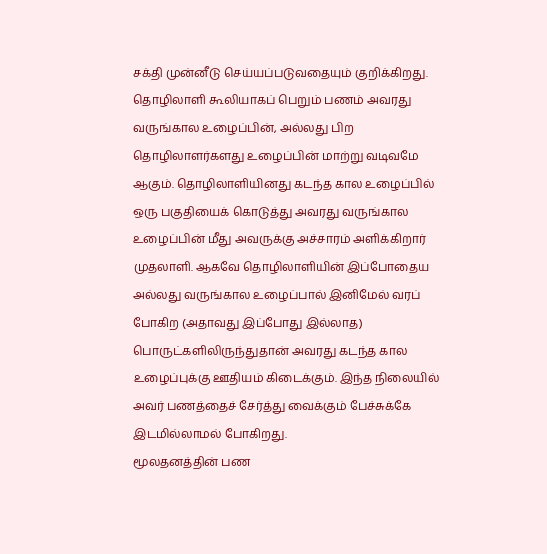சக்தி முன்னீடு செய்யப்படுவதையும் குறிக்கிறது.
தொழிலாளி கூலியாகப் பெறும் பணம் அவரது வருங்கால உழைப்பின், அல்லது பிற தொழிலாளர்களது உழைப்பின் மாற்று வடிவமே ஆகும். தொழிலாளியினது கடந்த கால உழைப்பில் ஒரு பகுதியைக் கொடுத்து அவரது வருங்கால உழைப்பின் மீது அவருக்கு அச்சாரம் அளிக்கிறார் முதலாளி. ஆகவே தொழிலாளியின் இப்போதைய அல்லது வருங்கால உழைப்பால் இனிமேல் வரப் போகிற (அதாவது இப்போது இல்லாத) பொருட்களிலிருந்துதான் அவரது கடந்த கால உழைப்புக்கு ஊதியம் கிடைக்கும். இந்த நிலையில் அவர் பணத்தைச் சேர்த்து வைக்கும் பேச்சுக்கே இடமில்லாமல் போகிறது.
மூலதனத்தின் பண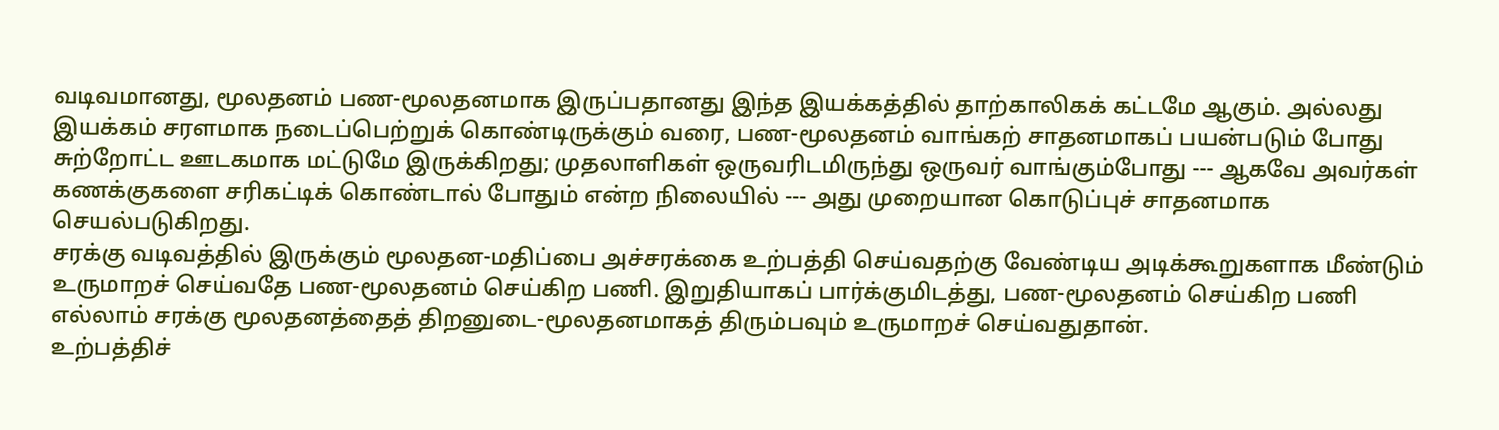வடிவமானது, மூலதனம் பண-மூலதனமாக இருப்பதானது இந்த இயக்கத்தில் தாற்காலிகக் கட்டமே ஆகும். அல்லது இயக்கம் சரளமாக நடைப்பெற்றுக் கொண்டிருக்கும் வரை, பண-மூலதனம் வாங்கற் சாதனமாகப் பயன்படும் போது சுற்றோட்ட ஊடகமாக மட்டுமே இருக்கிறது; முதலாளிகள் ஒருவரிடமிருந்து ஒருவர் வாங்கும்போது --- ஆகவே அவர்கள் கணக்குகளை சரிகட்டிக் கொண்டால் போதும் என்ற நிலையில் --- அது முறையான கொடுப்புச் சாதனமாக செயல்படுகிறது.
சரக்கு வடிவத்தில் இருக்கும் மூலதன-மதிப்பை அச்சரக்கை உற்பத்தி செய்வதற்கு வேண்டிய அடிக்கூறுகளாக மீண்டும் உருமாறச் செய்வதே பண-மூலதனம் செய்கிற பணி. இறுதியாகப் பார்க்குமிடத்து, பண-மூலதனம் செய்கிற பணி எல்லாம் சரக்கு மூலதனத்தைத் திறனுடை-மூலதனமாகத் திரும்பவும் உருமாறச் செய்வதுதான்.
உற்பத்திச்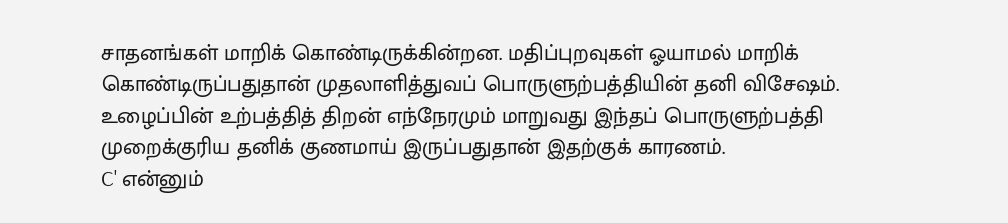சாதனங்கள் மாறிக் கொண்டிருக்கின்றன. மதிப்புறவுகள் ஓயாமல் மாறிக் கொண்டிருப்பதுதான் முதலாளித்துவப் பொருளுற்பத்தியின் தனி விசேஷம். உழைப்பின் உற்பத்தித் திறன் எந்நேரமும் மாறுவது இந்தப் பொருளுற்பத்தி முறைக்குரிய தனிக் குணமாய் இருப்பதுதான் இதற்குக் காரணம்.
C' என்னும்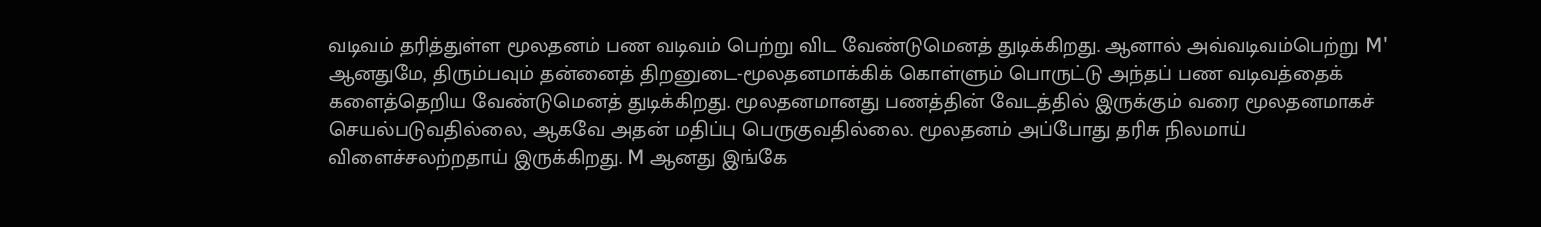வடிவம் தரித்துள்ள மூலதனம் பண வடிவம் பெற்று விட வேண்டுமெனத் துடிக்கிறது. ஆனால் அவ்வடிவம்பெற்று M' ஆனதுமே, திரும்பவும் தன்னைத் திறனுடை-மூலதனமாக்கிக் கொள்ளும் பொருட்டு அந்தப் பண வடிவத்தைக் களைத்தெறிய வேண்டுமெனத் துடிக்கிறது. மூலதனமானது பணத்தின் வேடத்தில் இருக்கும் வரை மூலதனமாகச் செயல்படுவதில்லை, ஆகவே அதன் மதிப்பு பெருகுவதில்லை. மூலதனம் அப்போது தரிசு நிலமாய் விளைச்சலற்றதாய் இருக்கிறது. M ஆனது இங்கே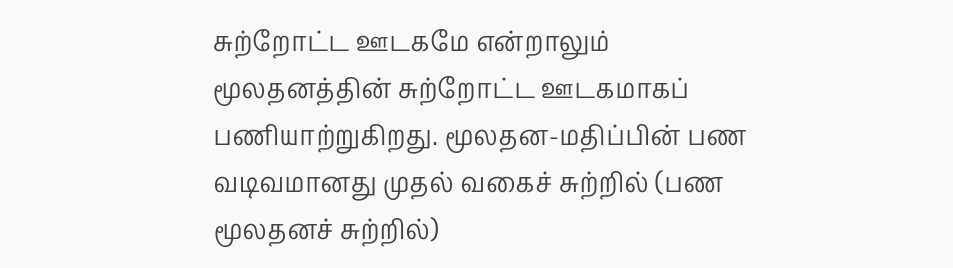சுற்றோட்ட ஊடகமே என்றாலும் மூலதனத்தின் சுற்றோட்ட ஊடகமாகப் பணியாற்றுகிறது. மூலதன-மதிப்பின் பண வடிவமானது முதல் வகைச் சுற்றில் (பண மூலதனச் சுற்றில்)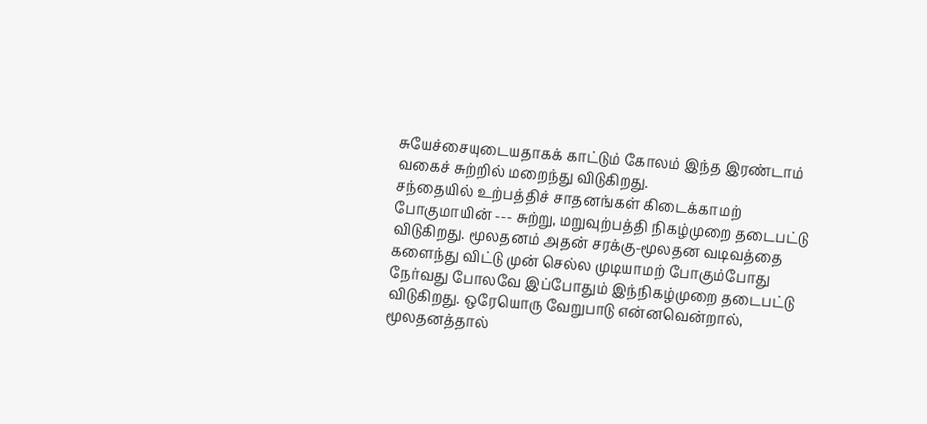சுயேச்சையுடையதாகக் காட்டும் கோலம் இந்த இரண்டாம் வகைச் சுற்றில் மறைந்து விடுகிறது.
சந்தையில் உற்பத்திச் சாதனங்கள் கிடைக்காமற் போகுமாயின் --- சுற்று, மறுவுற்பத்தி நிகழ்முறை தடைபட்டு விடுகிறது. மூலதனம் அதன் சரக்கு-மூலதன வடிவத்தை களைந்து விட்டு முன் செல்ல முடியாமற் போகும்போது நேர்வது போலவே இப்போதும் இந்நிகழ்முறை தடைபட்டு விடுகிறது. ஒரேயொரு வேறுபாடு என்னவென்றால், மூலதனத்தால்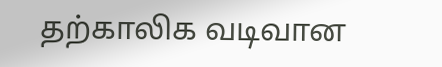தற்காலிக வடிவான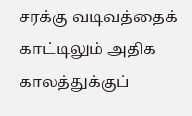சரக்கு வடிவத்தைக் காட்டிலும் அதிக காலத்துக்குப்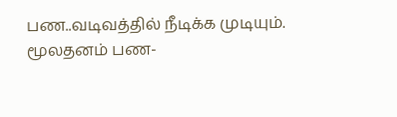பண..வடிவத்தில் நீடிக்க முடியும். மூலதனம் பண-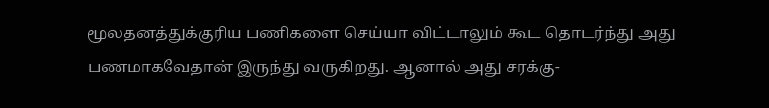மூலதனத்துக்குரிய பணிகளை செய்யா விட்டாலும் கூட தொடர்ந்து அது பணமாகவேதான் இருந்து வருகிறது. ஆனால் அது சரக்கு-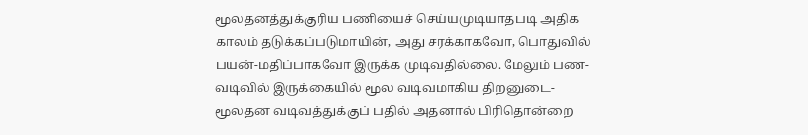மூலதனத்துக்குரிய பணியைச் செய்யமுடியாதபடி அதிக காலம் தடுக்கப்படுமாயின், அது சரக்காகவோ, பொதுவில் பயன்-மதிப்பாகவோ இருக்க முடிவதில்லை. மேலும் பண-வடிவில் இருக்கையில் மூல வடிவமாகிய திறனுடை-மூலதன வடிவத்துக்குப் பதில் அதனால் பிரிதொன்றை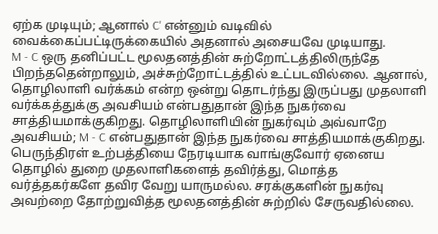ஏற்க முடியும்; ஆனால் C' என்னும் வடிவில் வைக்கைப்பட்டிருக்கையில் அதனால் அசையவே முடியாது.
M - C ஒரு தனிப்பட்ட மூலதனத்தின் சுற்றோட்டத்திலிருந்தே பிறந்ததென்றாலும், அச்சுற்றோட்டத்தில் உட்படவில்லை. ஆனால், தொழிலாளி வர்க்கம் என்ற ஒன்று தொடர்ந்து இருப்பது முதலாளி வர்க்கத்துக்கு அவசியம் என்பதுதான் இந்த நுகர்வை சாத்தியமாக்குகிறது. தொழிலாளியின் நுகர்வும் அவ்வாறே அவசியம்; M - C என்பதுதான் இந்த நுகர்வை சாத்தியமாக்குகிறது.
பெருந்திரள் உற்பத்தியை நேரடியாக வாங்குவோர் ஏனைய தொழில் துறை முதலாளிகளைத் தவிர்த்து, மொத்த வர்த்தகர்களே தவிர வேறு யாருமல்ல. சரக்குகளின் நுகர்வு அவற்றை தோற்றுவித்த மூலதனத்தின் சுற்றில் சேருவதில்லை.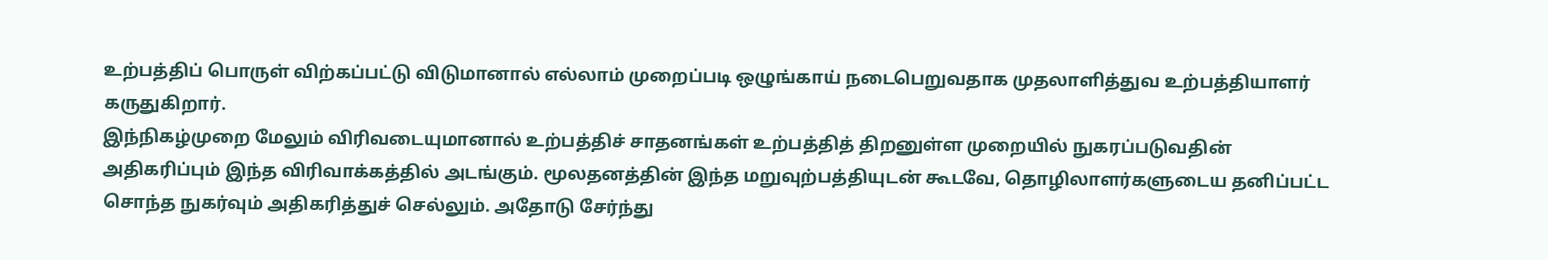உற்பத்திப் பொருள் விற்கப்பட்டு விடுமானால் எல்லாம் முறைப்படி ஒழுங்காய் நடைபெறுவதாக முதலாளித்துவ உற்பத்தியாளர் கருதுகிறார்.
இந்நிகழ்முறை மேலும் விரிவடையுமானால் உற்பத்திச் சாதனங்கள் உற்பத்தித் திறனுள்ள முறையில் நுகரப்படுவதின் அதிகரிப்பும் இந்த விரிவாக்கத்தில் அடங்கும். மூலதனத்தின் இந்த மறுவுற்பத்தியுடன் கூடவே, தொழிலாளர்களுடைய தனிப்பட்ட சொந்த நுகர்வும் அதிகரித்துச் செல்லும். அதோடு சேர்ந்து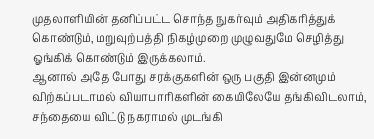முதலாளியின் தனிப்பட்ட சொந்த நுகர்வும் அதிகரித்துக் கொண்டும், மறுவுற்பத்தி நிகழ்முறை முழுவதுமே செழித்து ஓங்கிக் கொண்டும் இருக்கலாம்.
ஆனால் அதே போது சரக்குகளின் ஒரு பகுதி இன்னமும் விற்கப்படாமல் வியாபாரிகளின் கையிலேயே தங்கிவிடலாம், சந்தையை விட்டு நகராமல் முடங்கி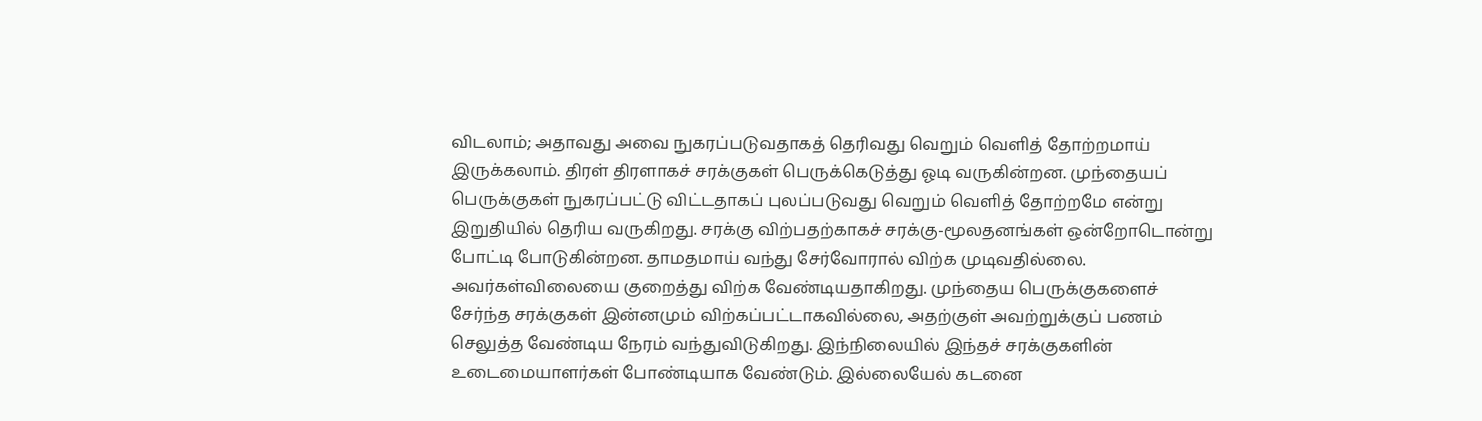விடலாம்; அதாவது அவை நுகரப்படுவதாகத் தெரிவது வெறும் வெளித் தோற்றமாய் இருக்கலாம். திரள் திரளாகச் சரக்குகள் பெருக்கெடுத்து ஓடி வருகின்றன. முந்தையப் பெருக்குகள் நுகரப்பட்டு விட்டதாகப் புலப்படுவது வெறும் வெளித் தோற்றமே என்று இறுதியில் தெரிய வருகிறது. சரக்கு விற்பதற்காகச் சரக்கு-மூலதனங்கள் ஒன்றோடொன்று போட்டி போடுகின்றன. தாமதமாய் வந்து சேர்வோரால் விற்க முடிவதில்லை. அவர்கள்விலையை குறைத்து விற்க வேண்டியதாகிறது. முந்தைய பெருக்குகளைச் சேர்ந்த சரக்குகள் இன்னமும் விற்கப்பட்டாகவில்லை, அதற்குள் அவற்றுக்குப் பணம் செலுத்த வேண்டிய நேரம் வந்துவிடுகிறது. இந்நிலையில் இந்தச் சரக்குகளின் உடைமையாளர்கள் போண்டியாக வேண்டும். இல்லையேல் கடனை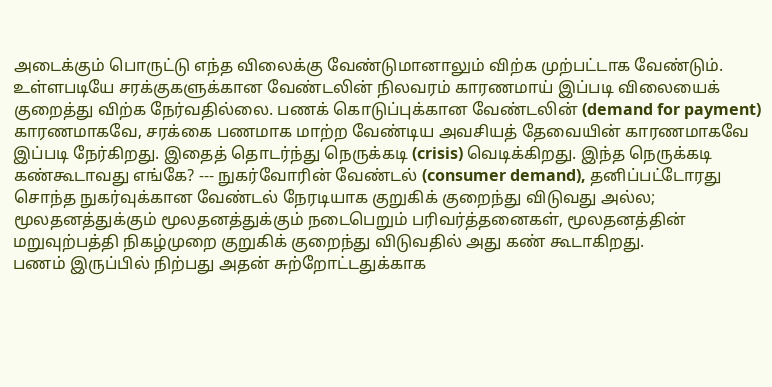அடைக்கும் பொருட்டு எந்த விலைக்கு வேண்டுமானாலும் விற்க முற்பட்டாக வேண்டும். உள்ளபடியே சரக்குகளுக்கான வேண்டலின் நிலவரம் காரணமாய் இப்படி விலையைக் குறைத்து விற்க நேர்வதில்லை. பணக் கொடுப்புக்கான வேண்டலின் (demand for payment) காரணமாகவே, சரக்கை பணமாக மாற்ற வேண்டிய அவசியத் தேவையின் காரணமாகவே இப்படி நேர்கிறது. இதைத் தொடர்ந்து நெருக்கடி (crisis) வெடிக்கிறது. இந்த நெருக்கடி கண்கூடாவது எங்கே? --- நுகர்வோரின் வேண்டல் (consumer demand), தனிப்பட்டோரது சொந்த நுகர்வுக்கான வேண்டல் நேரடியாக குறுகிக் குறைந்து விடுவது அல்ல; மூலதனத்துக்கும் மூலதனத்துக்கும் நடைபெறும் பரிவர்த்தனைகள், மூலதனத்தின் மறுவுற்பத்தி நிகழ்முறை குறுகிக் குறைந்து விடுவதில் அது கண் கூடாகிறது.
பணம் இருப்பில் நிற்பது அதன் சுற்றோட்டதுக்காக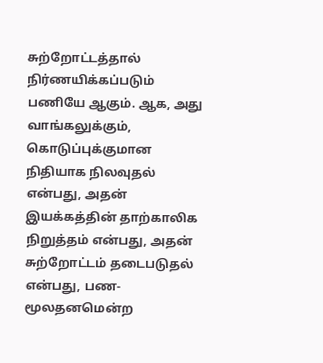சுற்றோட்டத்தால் நிர்ணயிக்கப்படும் பணியே ஆகும். ஆக, அது வாங்கலுக்கும், கொடுப்புக்குமான நிதியாக நிலவுதல் என்பது, அதன் இயக்கத்தின் தாற்காலிக நிறுத்தம் என்பது, அதன் சுற்றோட்டம் தடைபடுதல் என்பது, பண-மூலதனமென்ற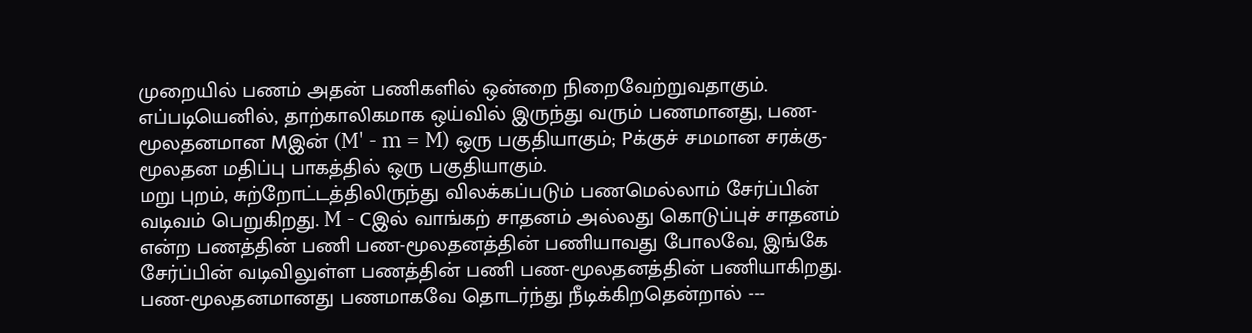முறையில் பணம் அதன் பணிகளில் ஒன்றை நிறைவேற்றுவதாகும். எப்படியெனில், தாற்காலிகமாக ஒய்வில் இருந்து வரும் பணமானது, பண-மூலதனமான Mஇன் (M' - m = M) ஒரு பகுதியாகும்; Pக்குச் சமமான சரக்கு-மூலதன மதிப்பு பாகத்தில் ஒரு பகுதியாகும்.
மறு புறம், சுற்றோட்டத்திலிருந்து விலக்கப்படும் பணமெல்லாம் சேர்ப்பின் வடிவம் பெறுகிறது. M - Cஇல் வாங்கற் சாதனம் அல்லது கொடுப்புச் சாதனம் என்ற பணத்தின் பணி பண-மூலதனத்தின் பணியாவது போலவே, இங்கே சேர்ப்பின் வடிவிலுள்ள பணத்தின் பணி பண-மூலதனத்தின் பணியாகிறது.
பண-மூலதனமானது பணமாகவே தொடர்ந்து நீடிக்கிறதென்றால் ---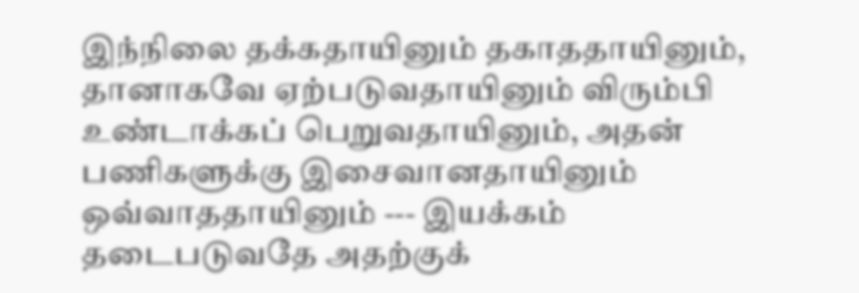இந்நிலை தக்கதாயினும் தகாததாயினும், தானாகவே ஏற்படுவதாயினும் விரும்பி உண்டாக்கப் பெறுவதாயினும், அதன் பணிகளுக்கு இசைவானதாயினும் ஒவ்வாததாயினும் --- இயக்கம் தடைபடுவதே அதற்குக்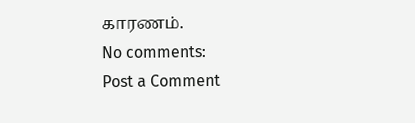காரணம்.
No comments:
Post a Comment